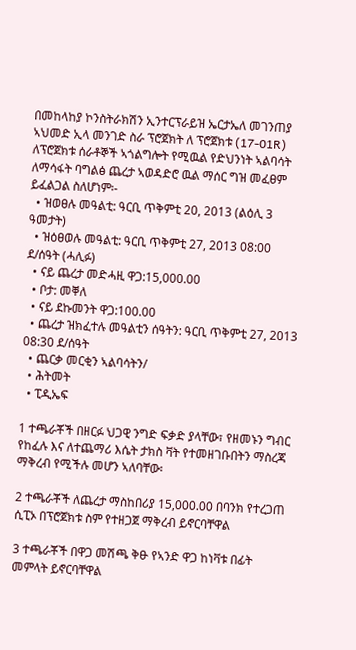በመከላከያ ኮንስትራክሽን ኢንተርፕራይዝ ኤርታኤለ መገንጠያ ኣህመድ ኢላ መንገድ ስራ ፕሮጀክት ለ ፕሮጀክቱ (17-01R) ለፕሮጀክቱ ሰራቶኞች ኣጎልግሎት የሚዉል የድህንነት ኣልባሳት ለማሳፋት ባግልፅ ጨረታ ኣወዳድሮ ዉል ማሰር ግዝ መፈፀም ይፈልጋል ስለሆነም፡-
  • ዝወፀሉ መዓልቲ: ዓርቢ ጥቅምቲ 20, 2013 (ልዕሊ 3 ዓመታት)
  • ዝዕፀወሉ መዓልቲ: ዓርቢ ጥቅምቲ 27, 2013 08:00 ደ/ሰዓት (ሓሊፉ)
  • ናይ ጨረታ መድሓዚ ዋጋ:15,000.00
  • ቦታ: መቐለ
  • ናይ ደኩመንት ዋጋ:100.00
  • ጨረታ ዝክፈተሉ መዓልቲን ሰዓትን: ዓርቢ ጥቅምቲ 27, 2013 08:30 ደ/ሰዓት
  • ጨርቃ መርቂን ኣልባሳትን/
  • ሕትመት
  • ፒዲኤፍ

1 ተጫራቾች በዘርፉ ህጋዊ ንግድ ፍቃድ ያላቸው፣ የዘመኑን ግብር የከፈሉ እና ለተጨማሪ እሴት ታክስ ቫት የተመዘገቡበትን ማስረጃ ማቅረብ የሚችሉ መሆን ኣለባቸው፡

2 ተጫራቾች ለጨረታ ማስከበሪያ 15,000.00 በባንክ የተረጋጠ ሲፒኦ በፕሮጀክቱ ስም የተዘጋጀ ማቅረብ ይኖርባቸዋል

3 ተጫራቾች በዋጋ መሽጫ ቅፁ የኣንድ ዋጋ ከነቫቱ በፊት መምላት ይኖርባቸዋል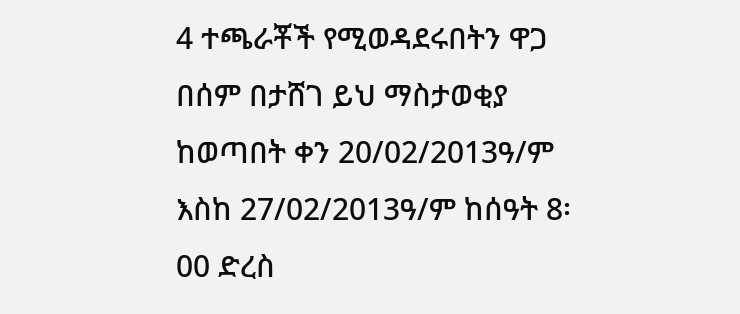4 ተጫራቾች የሚወዳደሩበትን ዋጋ በሰም በታሸገ ይህ ማስታወቂያ ከወጣበት ቀን 20/02/2013ዓ/ም እስከ 27/02/2013ዓ/ም ከሰዓት 8፡00 ድረስ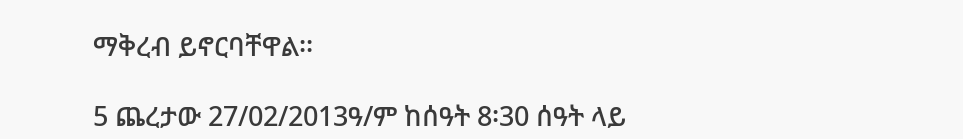ማቅረብ ይኖርባቸዋል፡፡

5 ጨረታው 27/02/2013ዓ/ም ከሰዓት 8፡30 ሰዓት ላይ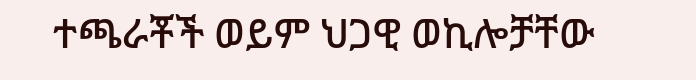ተጫራቾች ወይም ህጋዊ ወኪሎቻቸው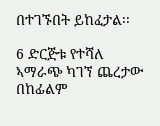በተገኙበት ይከፈታል፡፡

6 ድርጅቱ የተሻለ ኣማራጭ ካገኘ ጨረታው በከፊልም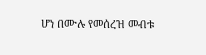ሆነ በሙሉ የመሰረዝ መብቱ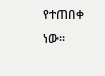የተጠበቀ ነው።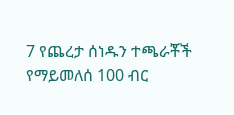7 የጨረታ ሰነዱን ተጫራቾች የማይመለሰ 100 ብር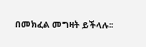በመክፈል መግዛት ይችላሉ፡፡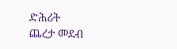ድሕሪት
ጨረታ መደብ